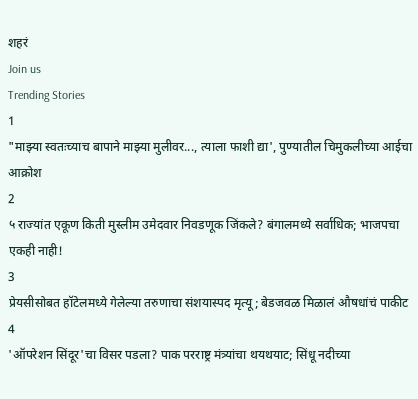शहरं
Join us
Trending Stories
1
"माझ्या स्वतःच्याच बापाने माझ्या मुलीवर..., त्याला फाशी द्या', पुण्यातील चिमुकलीच्या आईचा आक्रोश
2
५ राज्यांत एकूण किती मुस्लीम उमेदवार निवडणूक जिंकले? बंगालमध्ये सर्वाधिक; भाजपचा एकही नाही!
3
प्रेयसीसोबत हॉटेलमध्ये गेलेल्या तरुणाचा संशयास्पद मृत्यू; बेडजवळ मिळालं औषधांचं पाकीट
4
'ऑपरेशन सिंदूर'चा विसर पडला? पाक परराष्ट्र मंत्र्यांचा थयथयाट; सिंधू नदीच्या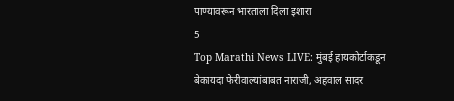पाण्यावरून भारताला दिला इशारा
5
Top Marathi News LIVE: मुंबई हायकोर्टाकडून बेकायदा फेरीवाल्यांबाबत नाराजी, अहवाल सादर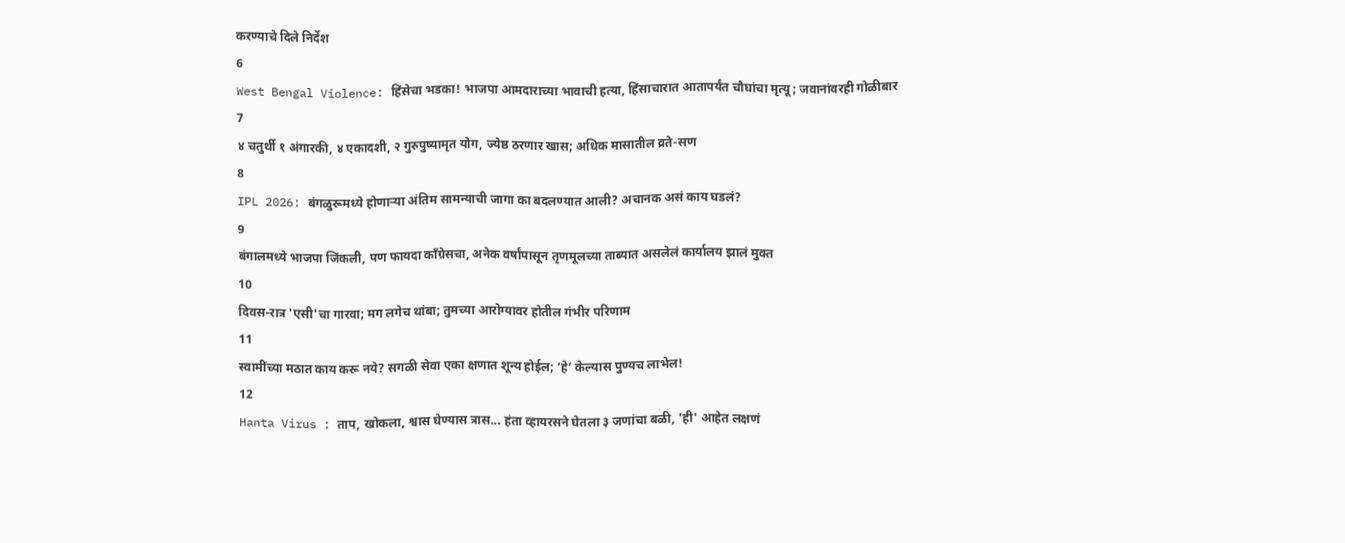करण्याचे दिले निर्देश
6
West Bengal Violence: हिंसेचा भडका! भाजपा आमदाराच्या भावाची हत्या, हिंसाचारात आतापर्यंत चौघांचा मृत्यू; जवानांवरही गोळीबार
7
४ चतुर्थी १ अंगारकी, ४ एकादशी, २ गुरुपुष्यामृत योग, ज्येष्ठ ठरणार खास; अधिक मासातील व्रते-सण
8
IPL 2026: बंगळुरूमध्ये होणाऱ्या अंतिम सामन्याची जागा का बदलण्यात आली? अचानक असं काय घडलं?
9
बंगालमध्ये भाजपा जिंकली, पण फायदा काँग्रेसचा, अनेक वर्षांपासून तृणमूलच्या ताब्यात असलेलं कार्यालय झालं मुक्त
10
दिवस-रात्र 'एसी'चा गारवा; मग लगेच थांबा; तुमच्या आरोग्यावर होतील गंभीर परिणाम
11
स्वामींच्या मठात काय करू नये? सगळी सेवा एका क्षणात शून्य होईल; ‘हे’ केल्यास पुण्यच लाभेल!
12
Hanta Virus : ताप, खोकला, श्वास घेण्यास त्रास... हंता व्हायरसने घेतला ३ जणांचा बळी, 'ही' आहेत लक्षणं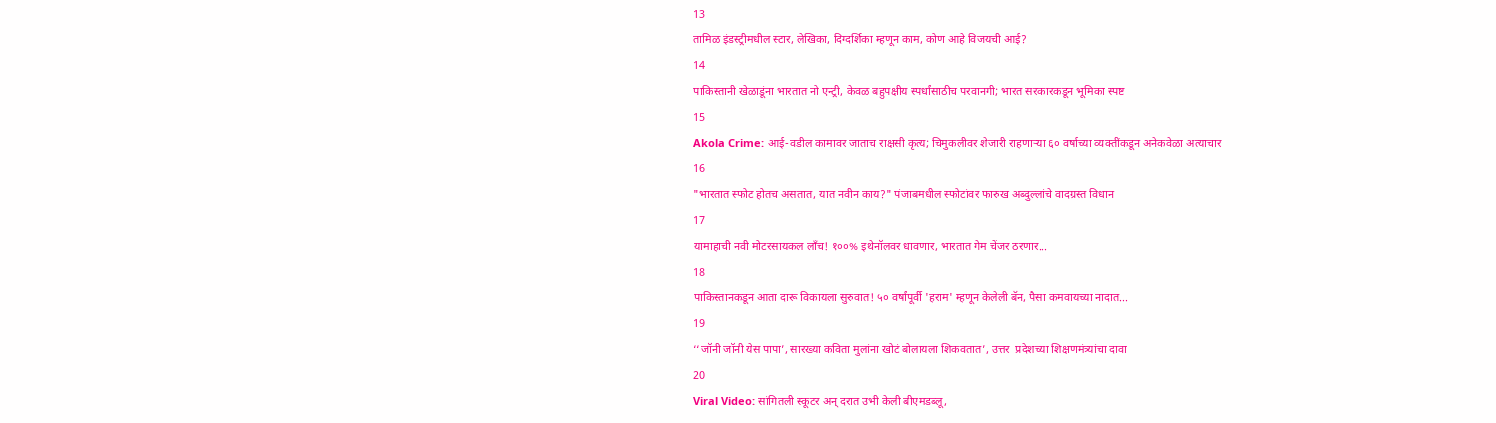13
तामिळ इंडस्ट्रीमधील स्टार, लेखिका, दिग्दर्शिका म्हणून काम, कोण आहे विजयची आई?
14
पाकिस्तानी खेळाडूंना भारतात नो एन्ट्री, केवळ बहुपक्षीय स्पर्धांसाठीच परवानगी; भारत सरकारकडून भूमिका स्पष्ट
15
Akola Crime: आई-वडील कामावर जाताच राक्षसी कृत्य; चिमुकलीवर शेजारी राहणाऱ्या ६० वर्षाच्या व्यक्तींकडून अनेकवेळा अत्याचार
16
"भारतात स्फोट होतच असतात, यात नवीन काय?" पंजाबमधील स्फोटांवर फारुख अब्दुल्लांचे वादग्रस्त विधान
17
यामाहाची नवी मोटरसायकल लाँच! १००% इथेनॉलवर धावणार, भारतात गेम चेंजर ठरणार...
18
पाकिस्तानकडून आता दारू विकायला सुरुवात! ५० वर्षांपूर्वी 'हराम' म्हणून केलेली बॅन, पैसा कमवायच्या नादात...
19
‘‘जॉनी जॉनी येस पापा’, सारख्या कविता मुलांना खोटं बोलायला शिकवतात’, उत्तर  प्रदेशच्या शिक्षणमंत्र्यांचा दावा
20
Viral Video: सांगितली स्कूटर अन् दरात उभी केली बीएमडब्लू,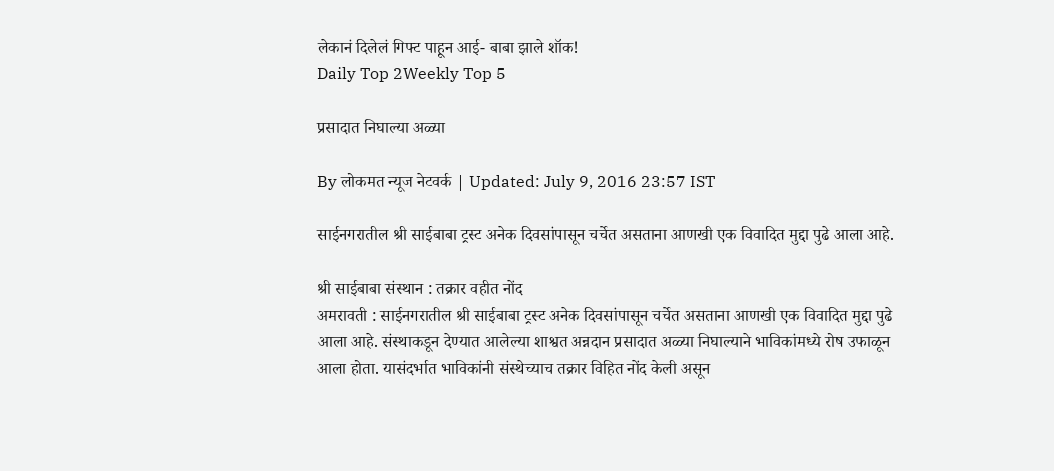लेकानं दिलेलं गिफ्ट पाहून आई- बाबा झाले शॉक!
Daily Top 2Weekly Top 5

प्रसादात निघाल्या अळ्या

By लोकमत न्यूज नेटवर्क | Updated: July 9, 2016 23:57 IST

साईनगरातील श्री साईबाबा ट्रस्ट अनेक दिवसांपासून चर्चेत असताना आणखी एक विवादित मुद्दा पुढे आला आहे.

श्री साईबाबा संस्थान : तक्रार वहीत नोंद
अमरावती : साईनगरातील श्री साईबाबा ट्रस्ट अनेक दिवसांपासून चर्चेत असताना आणखी एक विवादित मुद्दा पुढे आला आहे. संस्थाकडून देण्यात आलेल्या शाश्वत अन्नदान प्रसादात अळ्या निघाल्याने भाविकांमध्ये रोष उफाळून आला होता. यासंदर्भात भाविकांनी संस्थेच्याच तक्रार विहित नोंद केली असून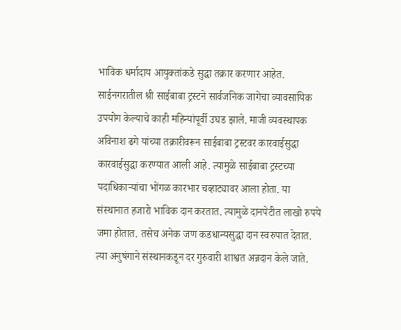भाविक धर्मादाय आयुक्तांकडे सुद्धा तक्रार करणार आहेत.
साईनगरातील श्री साईबाबा ट्रस्टने सार्वजनिक जागेचा व्यावसायिक उपयोग केल्याचे काही महिन्यांपूर्वी उघड झाले. माजी व्यवस्थापक अविनाश ढगे यांच्या तक्रारीवरून साईबाबा ट्रस्टवर कारवाईसुद्धा कारवाईसुद्धा करण्यात आली आहे. त्यामुळे साईबाबा ट्रस्टच्या पदाधिकाऱ्यांचा भोंगळ कारभार चव्हाट्यावर आला होता. या संस्थानात हजारो भाविक दान करतात. त्यामुळे दानपेटीत लाखो रुपये जमा होतात. तसेच अनेक जण कडधान्यसुद्धा दान स्वरुपात देतात. त्या अनुषंगाने संस्थानकडून दर गुरुवारी शाश्वत अन्नदान केले जाते.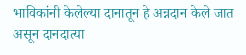भाविकांनी केलेल्या दानातून हे अन्नदान केले जात असून दानदात्या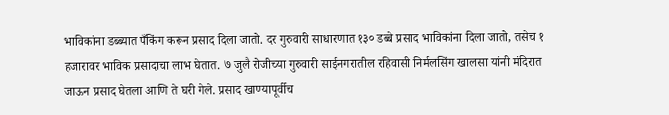भाविकांना डब्ब्यात पँकिंग करून प्रसाद दिला जातो. दर गुरुवारी साधारणात १३० डब्बे प्रसाद भाविकांना दिला जातो, तसेच १ हजारावर भाविक प्रसादाचा लाभ घेतात. ७ जुलै रोजीच्या गुरुवारी साईनगरातील रहिवासी निर्मलसिंग खालसा यांनी मंदिरात जाऊन प्रसाद घेतला आणि ते घरी गेले. प्रसाद खाण्यापूर्वीच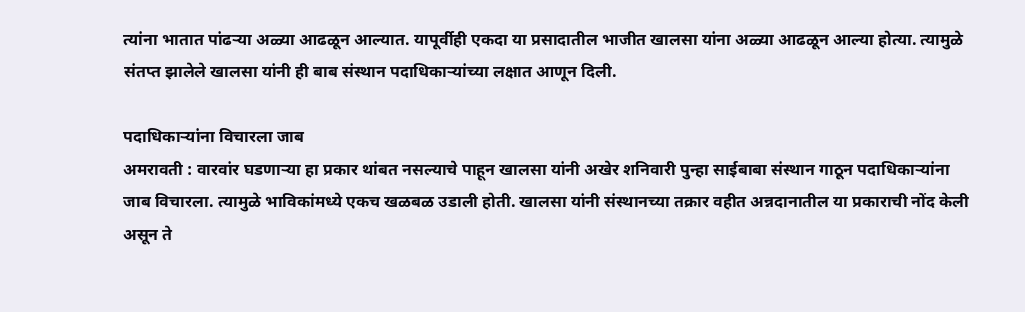त्यांना भातात पांढऱ्या अळ्या आढळून आल्यात. यापूर्वीही एकदा या प्रसादातील भाजीत खालसा यांना अळ्या आढळून आल्या होत्या. त्यामुळे संतप्त झालेले खालसा यांनी ही बाब संस्थान पदाधिकाऱ्यांच्या लक्षात आणून दिली.

पदाधिकाऱ्यांना विचारला जाब
अमरावती : वारवांर घडणाऱ्या हा प्रकार थांबत नसल्याचे पाहून खालसा यांनी अखेर शनिवारी पुन्हा साईबाबा संस्थान गाठून पदाधिकाऱ्यांना जाब विचारला. त्यामुळे भाविकांमध्ये एकच खळबळ उडाली होती. खालसा यांनी संस्थानच्या तक्रार वहीत अन्नदानातील या प्रकाराची नोंद केली असून ते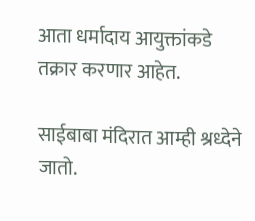आता धर्मादाय आयुक्तांकडे तक्रार करणार आहेत.

साईबाबा मंदिरात आम्ही श्रध्देने जातो.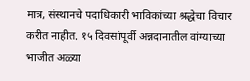मात्र, संस्थानचे पदाधिकारी भाविकांच्या श्रद्धेचा विचार करीत नाहीत. १५ दिवसांपूर्वी अन्नदानातील वांग्याच्या भाजीत अळ्या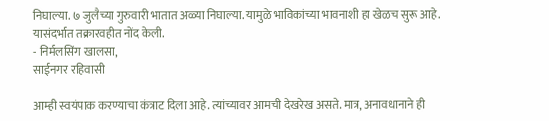निघाल्या. ७ जुलैच्या गुरुवारी भातात अळ्या निघाल्या. यामुळे भाविकांच्या भावनाशी हा खेळच सुरू आहे. यासंदर्भात तक्रारवहीत नोंद केली.
- निर्मलसिंग खालसा,
साईनगर रहिवासी

आम्ही स्वयंपाक करण्याचा कंत्राट दिला आहे. त्यांच्यावर आमची देखरेख असते. मात्र, अनावधानाने ही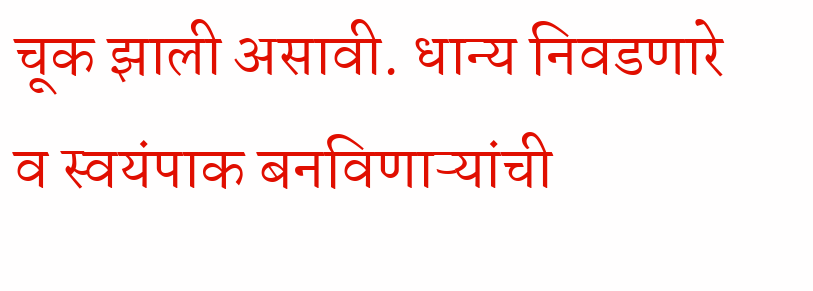चूक झाली असावी. धान्य निवडणारे व स्वयंपाक बनविणाऱ्यांची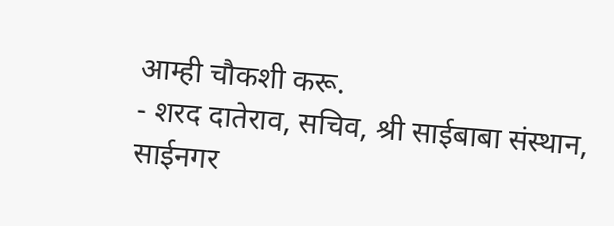आम्ही चौकशी करू.
- शरद दातेराव, सचिव, श्री साईबाबा संस्थान, साईनगर